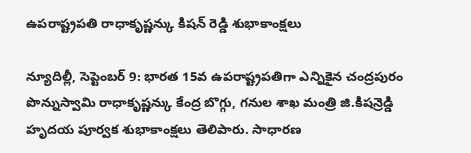ఉపరాష్ట్రపతి రాధాకృష్ణన్కు కిషన్ రెడ్డి శుభాకాంక్షలు

న్యూదిల్లీ, సెప్టెంబర్ 9: భారత 15వ ఉపరాష్ట్రపతిగా ఎన్నికైన చంద్రపురం పొన్నుస్వామి రాధాకృష్ణన్కు కేంద్ర బొగ్గు, గనుల శాఖ మంత్రి జి.కిషన్రెడ్డి హృదయ పూర్వక శుభాకాంక్షలు తెలిపారు. సాధారణ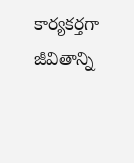కార్యకర్తగా జీవితాన్ని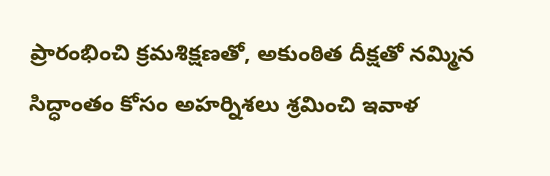ప్రారంభించి క్రమశిక్షణతో, అకుంఠిత దీక్షతో నమ్మిన సిద్ధాంతం కోసం అహర్నిశలు శ్రమించి ఇవాళ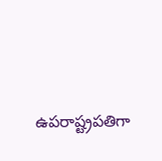ఉపరాష్ట్రపతిగా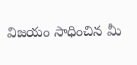విజయం సాధించిన మీ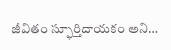జీవితం స్ఫూర్తిదాయకం అని…